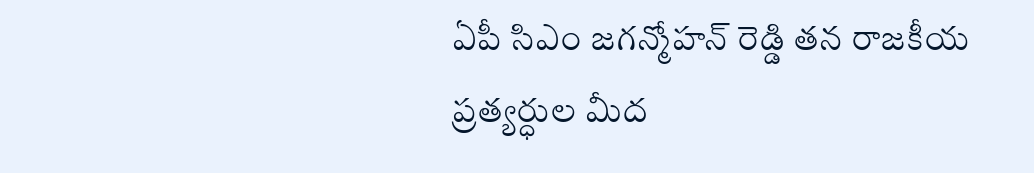ఏపీ సిఎం జగన్మోహన్ రెడ్డి తన రాజకీయ ప్రత్యర్ధుల మీద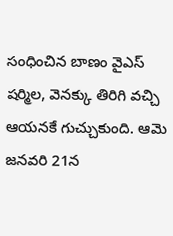సంధించిన బాణం వైఎస్ షర్మిల, వెనక్కు తిరిగి వచ్చి ఆయనకే గుచ్చుకుంది. ఆమె జనవరి 21న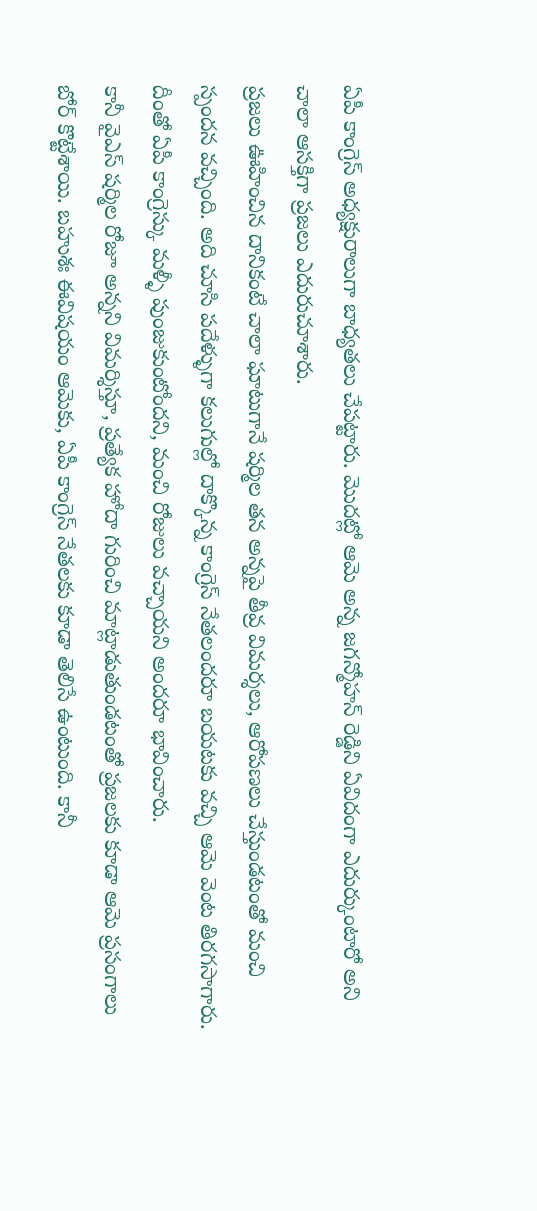ఏపీ కాంగ్రెస్ అధ్యక్షురాలుగా బాధ్యతలు చేపట్టారు. మొదట్లో ఆమె అన్న జగన్మోహన్ రెడ్డిని ఏవిదంగా ఎదుర్కుంటారో అని చాలా ఆసక్తిగా ప్రజలు ఎదురుచూశారు.
ప్రజలు ఊహించిన దానికంటే చాలా ఘాటుగానే షర్మిల తన అన్నపై తీవ్ర విమర్శలు, ఆరోపణలు చేస్తుండటంతో మంచి స్పందన వచ్చింది. అది చూసి పదేళ్ళుగా కలుగుల్లో దాక్కొన్న కాంగ్రెస్ నేతలందరూ బయటకు వచ్చి ఆమె వెంట తిరగసాగారు. దీంతో ఏపీ కాంగ్రెస్కు మళ్ళీ పుంజుకుంటోందని, మంచి రోజులు వచ్చాయని అందరూ భావించారు.
కానీ వైఎస్ షర్మిల రోజూ అన్నని విమర్శిస్తూ, ప్రత్యేక హోదా గురించి మాట్లాడుతుండటంతో ప్రజలకు కూడా ఆమె ప్రసంగాలు బోర్ కొట్టేశాయి. బహుశః ఈవిషయం ఆమెకు, ఏపీ కాంగ్రెస్ నేతలకు కూడా తెలిసే ఉంటుంది. కానీ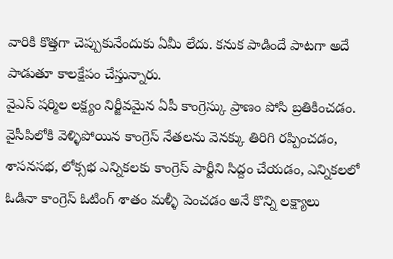వారికి కొత్తగా చెప్పుకునేందుకు ఏమీ లేదు. కనుక పాడిందే పాటగా అదే పాడుతూ కాలక్షేపం చేస్తున్నారు.
వైఎస్ షర్మిల లక్ష్యం నిర్జీవమైన ఏపీ కాంగ్రెస్కు ప్రాణం పోసి బ్రతికించడం. వైసీపిలోకి వెళ్ళిపోయిన కాంగ్రెస్ నేతలను వెనక్కు తిరిగి రప్పించడం, శాసనసభ, లోక్సభ ఎన్నికలకు కాంగ్రెస్ పార్టీని సిద్దం చేయడం, ఎన్నికలలో ఓడినా కాంగ్రెస్ ఓటింగ్ శాతం మళ్ళీ పెంచడం అనే కొన్ని లక్ష్యాలు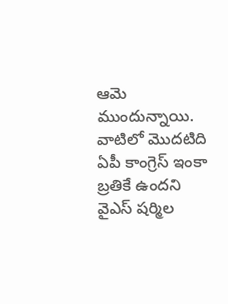ఆమె ముందున్నాయి.
వాటిలో మొదటిది ఏపీ కాంగ్రెస్ ఇంకా బ్రతికే ఉందని వైఎస్ షర్మిల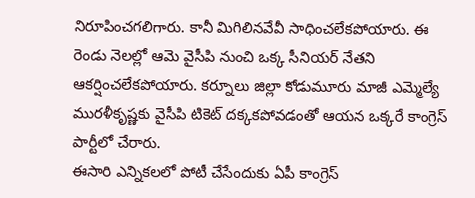నిరూపించగలిగారు. కానీ మిగిలినవేవీ సాధించలేకపోయారు. ఈ రెండు నెలల్లో ఆమె వైసీపి నుంచి ఒక్క సీనియర్ నేతని ఆకర్షించలేకపోయారు. కర్నూలు జిల్లా కోడుమూరు మాజీ ఎమ్మెల్యే మురళీకృష్ణకు వైసీపి టికెట్ దక్కకపోవడంతో ఆయన ఒక్కరే కాంగ్రెస్ పార్టీలో చేరారు.
ఈసారి ఎన్నికలలో పోటీ చేసేందుకు ఏపీ కాంగ్రెస్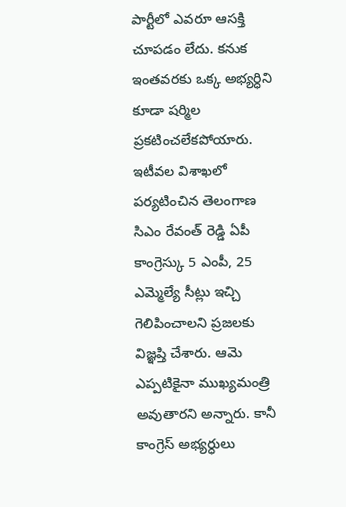పార్టీలో ఎవరూ ఆసక్తి చూపడం లేదు. కనుక ఇంతవరకు ఒక్క అభ్యర్ధిని కూడా షర్మిల ప్రకటించలేకపోయారు. ఇటీవల విశాఖలో పర్యటించిన తెలంగాణ సిఎం రేవంత్ రెడ్డి ఏపీ కాంగ్రెస్కు 5 ఎంపీ, 25 ఎమ్మెల్యే సీట్లు ఇచ్చి గెలిపించాలని ప్రజలకు విజ్ఞప్తి చేశారు. ఆమె ఎప్పటికైనా ముఖ్యమంత్రి అవుతారని అన్నారు. కానీ కాంగ్రెస్ అభ్యర్ధులు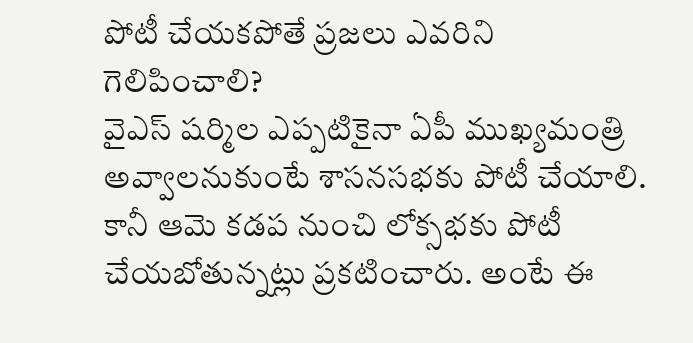పోటీ చేయకపోతే ప్రజలు ఎవరిని గెలిపించాలి?
వైఎస్ షర్మిల ఎప్పటికైనా ఏపీ ముఖ్యమంత్రి అవ్వాలనుకుంటే శాసనసభకు పోటీ చేయాలి. కానీ ఆమె కడప నుంచి లోక్సభకు పోటీ చేయబోతున్నట్లు ప్రకటించారు. అంటే ఈ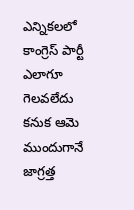ఎన్నికలలో కాంగ్రెస్ పార్టీ ఎలాగూ గెలవలేదు కనుక ఆమె ముందుగానే జాగ్రత్త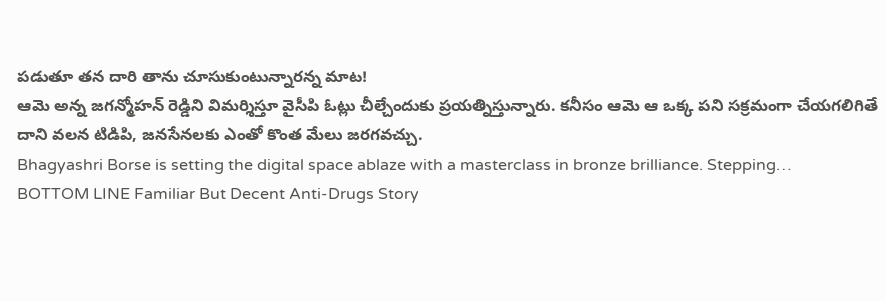పడుతూ తన దారి తాను చూసుకుంటున్నారన్న మాట!
ఆమె అన్న జగన్మోహన్ రెడ్డిని విమర్శిస్తూ వైసీపి ఓట్లు చీల్చేందుకు ప్రయత్నిస్తున్నారు. కనీసం ఆమె ఆ ఒక్క పని సక్రమంగా చేయగలిగితే దాని వలన టిడిపి, జనసేనలకు ఎంతో కొంత మేలు జరగవచ్చు.
Bhagyashri Borse is setting the digital space ablaze with a masterclass in bronze brilliance. Stepping…
BOTTOM LINE Familiar But Decent Anti-Drugs Story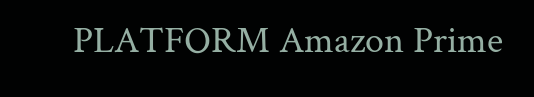PLATFORM Amazon Prime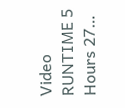Video RUNTIME 5 Hours 27…